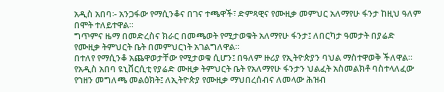አዲስ አበባ፡- አንጋፋው የማሲንቆና በገና ተጫዋች፣ ድምጻዊና የሙዚቃ መምህር አለማየሁ ፋንታ ከዚህ ዓለም በሞት ተለይተዋል።
ግጥምና ዜማ በመድረስና ክራር በመጫወት የሚታወቁት አለማየሁ ፋንታ፤ ለበርካታ ዓመታት በያሬድ የሙዚቃ ትምህርት ቤት በመምህርነት አገልግለዋል።
በተለየ የማሲንቆ አጨዋወታቸው የሚታወቁ ሲሆን፤ በዓለም ዙሪያ የኢትዮጵያን ባህል ማስተዋወቅ ችለዋል።
የአዲስ አበባ ዩኒቨርሲቲ የያሬድ ሙዚቃ ትምህርት ቤት የአለማየሁ ፋንታን ህልፈት አስመልክቶ ባስተላለፈው የኀዘን መግለጫ መልዕክት፤ ለኢትዮጵያ የሙዚቃ ማህበረሰብና ለመላው ሕዝብ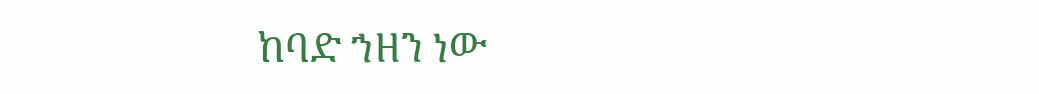ከባድ ኀዘን ነው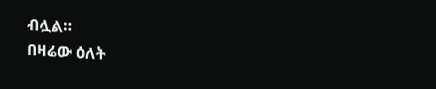ብሏል።
በዛሬው ዕለት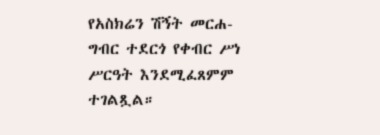የአስክሬን ሽኝት መርሐ-ግብር ተደርጎ የቀብር ሥነ ሥርዓት እንደሚፈጸምም ተገልጿል።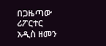በጋዜጣው ሪፖርተር
አዲስ ዘመን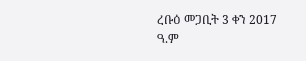ረቡዕ መጋቢት 3 ቀን 2017 ዓ.ም